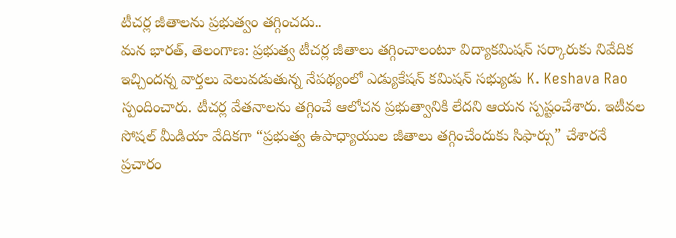టీచర్ల జీతాలను ప్రభుత్వం తగ్గించదు..
మన భారత్, తెలంగాణ: ప్రభుత్వ టీచర్ల జీతాలు తగ్గించాలంటూ విద్యాకమిషన్ సర్కారుకు నివేదిక ఇచ్చిందన్న వార్తలు వెలువడుతున్న నేపథ్యంలో ఎడ్యుకేషన్ కమిషన్ సభ్యుడు K. Keshava Rao స్పందించారు. టీచర్ల వేతనాలను తగ్గించే ఆలోచన ప్రభుత్వానికి లేదని ఆయన స్పష్టంచేశారు. ఇటీవల సోషల్ మీడియా వేదికగా “ప్రభుత్వ ఉపాధ్యాయుల జీతాలు తగ్గించేందుకు సిఫార్సు” చేశారనే ప్రచారం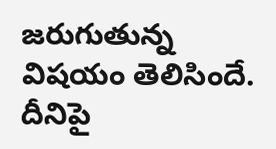జరుగుతున్న విషయం తెలిసిందే. దీనిపై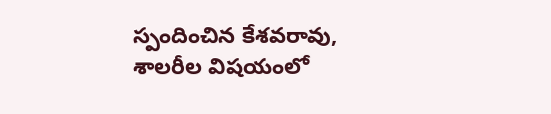స్పందించిన కేశవరావు, శాలరీల విషయంలో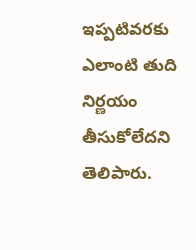ఇప్పటివరకు ఎలాంటి తుది నిర్ణయం తీసుకోలేదని తెలిపారు.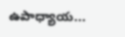ఉపాధ్యాయ...